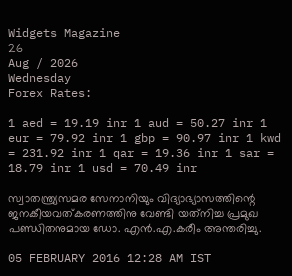Widgets Magazine
26
Aug / 2026
Wednesday
Forex Rates:

1 aed = 19.19 inr 1 aud = 50.27 inr 1 eur = 79.92 inr 1 gbp = 90.97 inr 1 kwd = 231.92 inr 1 qar = 19.36 inr 1 sar = 18.79 inr 1 usd = 70.49 inr

സ്വാതന്ത്ര്യസമര സേനാനിയും വിദ്യാഭ്യാസത്തിന്റെ ജനകീയവത്കരണത്തിനു വേണ്ടി യത്‌നിച്ച പ്രമുഖ പണ്ഡിതനുമായ ഡോ. എന്‍.എ.കരീം അന്തരിച്ചു.

05 FEBRUARY 2016 12:28 AM IST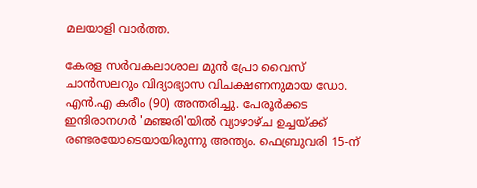മലയാളി വാര്‍ത്ത.

കേരള സര്‍വകലാശാല മുന്‍ പ്രോ വൈസ് ചാന്‍സലറും വിദ്യാഭ്യാസ വിചക്ഷണനുമായ ഡോ. എന്‍.എ കരീം (90) അന്തരിച്ചു. പേരൂര്‍ക്കട ഇന്ദിരാനഗര്‍ 'മഞ്ജരി'യില്‍ വ്യാഴാഴ്ച ഉച്ചയ്ക്ക് രണ്ടരയോടെയായിരുന്നു അന്ത്യം. ഫെബ്രുവരി 15-ന്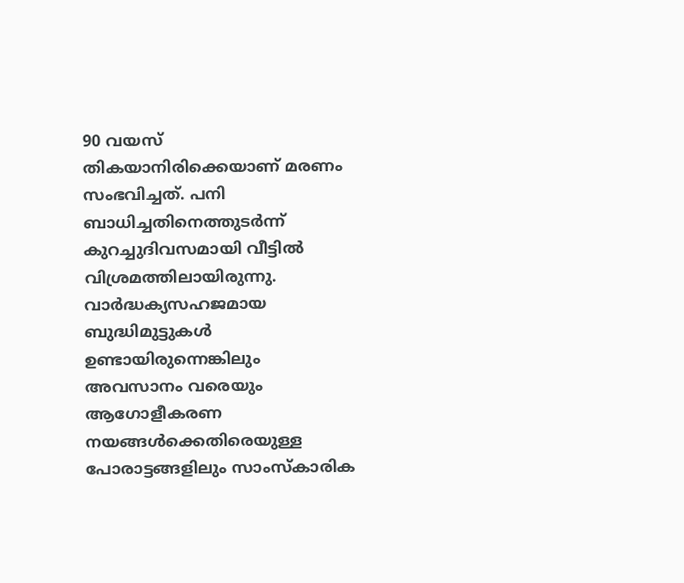90 വയസ് തികയാനിരിക്കെയാണ് മരണം സംഭവിച്ചത്. പനി ബാധിച്ചതിനെത്തുടര്‍ന്ന് കുറച്ചുദിവസമായി വീട്ടില്‍ വിശ്രമത്തിലായിരുന്നു. വാര്‍ദ്ധക്യസഹജമായ ബുദ്ധിമുട്ടുകള്‍ ഉണ്ടായിരുന്നെങ്കിലും അവസാനം വരെയും ആഗോളീകരണ നയങ്ങള്‍ക്കെതിരെയുള്ള പോരാട്ടങ്ങളിലും സാംസ്‌കാരിക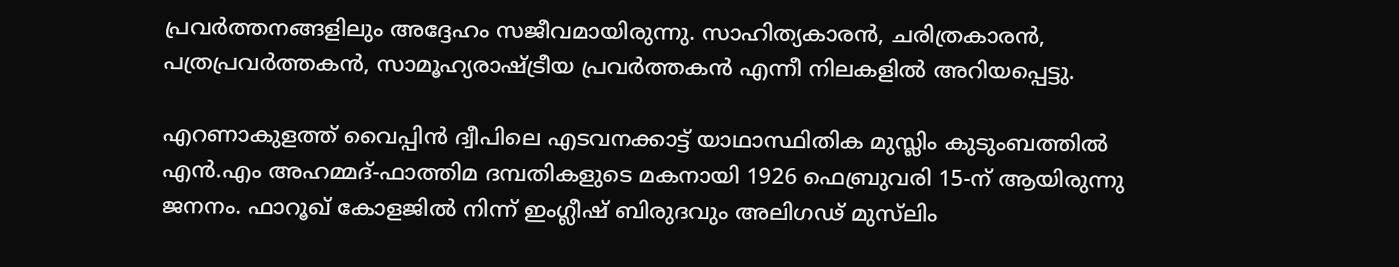പ്രവര്‍ത്തനങ്ങളിലും അദ്ദേഹം സജീവമായിരുന്നു. സാഹിത്യകാരന്‍, ചരിത്രകാരന്‍, പത്രപ്രവര്‍ത്തകന്‍, സാമൂഹ്യരാഷ്ട്രീയ പ്രവര്‍ത്തകന്‍ എന്നീ നിലകളില്‍ അറിയപ്പെട്ടു.

എറണാകുളത്ത് വൈപ്പിന്‍ ദ്വീപിലെ എടവനക്കാട്ട് യാഥാസ്ഥിതിക മുസ്ലിം കുടുംബത്തില്‍ എന്‍.എം അഹമ്മദ്-ഫാത്തിമ ദമ്പതികളുടെ മകനായി 1926 ഫെബ്രുവരി 15-ന് ആയിരുന്നു ജനനം. ഫാറൂഖ് കോളജില്‍ നിന്ന് ഇംഗ്ലീഷ് ബിരുദവും അലിഗഢ് മുസ്‌ലിം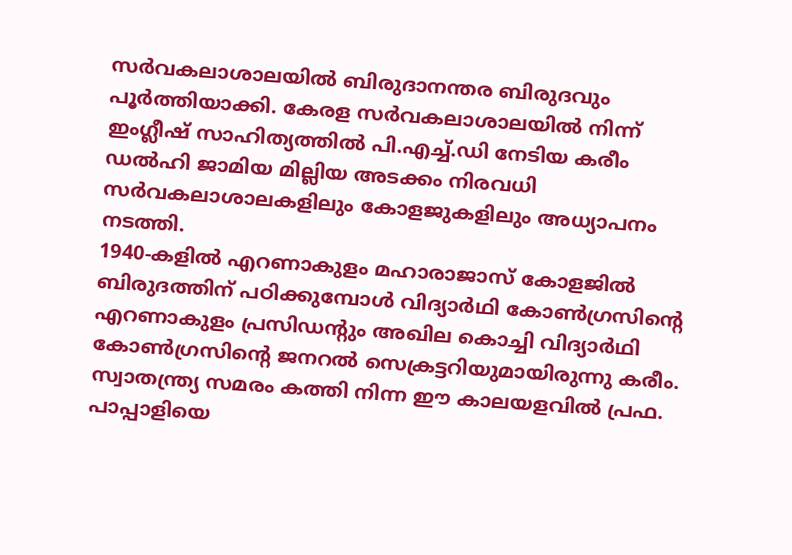സര്‍വകലാശാലയില്‍ ബിരുദാനന്തര ബിരുദവും പൂര്‍ത്തിയാക്കി. കേരള സര്‍വകലാശാലയില്‍ നിന്ന് ഇംഗ്ലീഷ് സാഹിത്യത്തില്‍ പി.എച്ച്.ഡി നേടിയ കരീം ഡല്‍ഹി ജാമിയ മില്ലിയ അടക്കം നിരവധി സര്‍വകലാശാലകളിലും കോളജുകളിലും അധ്യാപനം നടത്തി.
1940-കളില്‍ എറണാകുളം മഹാരാജാസ് കോളജില്‍ ബിരുദത്തിന് പഠിക്കുമ്പോള്‍ വിദ്യാര്‍ഥി കോണ്‍ഗ്രസിന്റെ എറണാകുളം പ്രസിഡന്റും അഖില കൊച്ചി വിദ്യാര്‍ഥി കോണ്‍ഗ്രസിന്റെ ജനറല്‍ സെക്രട്ടറിയുമായിരുന്നു കരീം. സ്വാതന്ത്ര്യ സമരം കത്തി നിന്ന ഈ കാലയളവില്‍ പ്രഫ. പാപ്പാളിയെ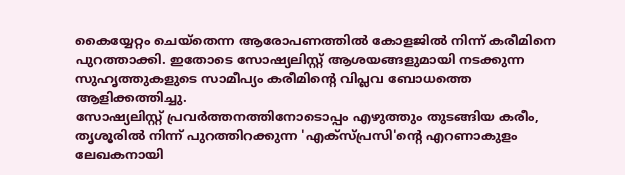കൈയ്യേറ്റം ചെയ്‌തെന്ന ആരോപണത്തില്‍ കോളജില്‍ നിന്ന് കരീമിനെ പുറത്താക്കി. ഇതോടെ സോഷ്യലിസ്റ്റ് ആശയങ്ങളുമായി നടക്കുന്ന സുഹൃത്തുകളുടെ സാമീപ്യം കരീമിന്റെ വിപ്ലവ ബോധത്തെ ആളിക്കത്തിച്ചു.
സോഷ്യലിസ്റ്റ് പ്രവര്‍ത്തനത്തിനോടൊപ്പം എഴുത്തും തുടങ്ങിയ കരീം, തൃശൂരില്‍ നിന്ന് പുറത്തിറക്കുന്ന 'എക്‌സ്പ്രസി'ന്റെ എറണാകുളം ലേഖകനായി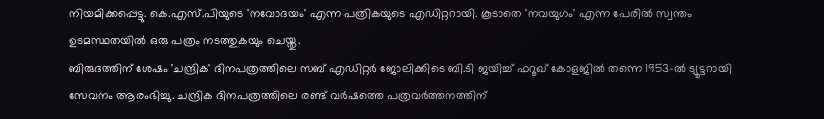നിയമിക്കപ്പെട്ടു. കെ.എസ്.പിയുടെ 'നവോദയം' എന്ന പത്രികയുടെ എഡിറ്ററായി. കൂടാതെ 'നവയുഗം' എന്ന പേരില്‍ സ്വന്തം ഉടമസ്ഥതയില്‍ ഒരു പത്രം നടത്തുകയും ചെയ്തു.
ബിരുദത്തിന് ശേഷം 'ചന്ദ്രിക' ദിനപത്രത്തിലെ സബ് എഡിറ്റര്‍ ജോലിക്കിടെ ബി.ടി ജയിച്ച് ഫറൂഖ് കോളജില്‍ തന്നെ 1953-ല്‍ ട്യൂട്ടറായി സേവനം ആരംഭിച്ചു. ചന്ദ്രിക ദിനപത്രത്തിലെ രണ്ട് വര്‍ഷത്തെ പത്രവര്‍ത്തനത്തിന്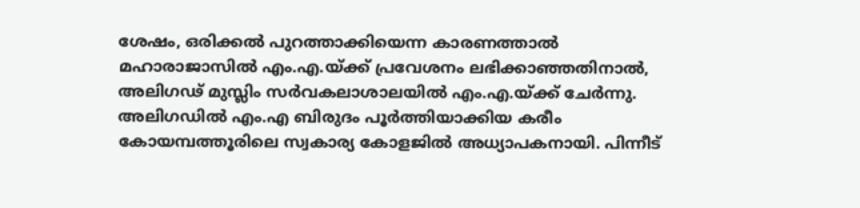ശേഷം, ഒരിക്കല്‍ പുറത്താക്കിയെന്ന കാരണത്താല്‍ മഹാരാജാസില്‍ എം.എ.യ്ക്ക് പ്രവേശനം ലഭിക്കാഞ്ഞതിനാല്‍, അലിഗഢ് മുസ്ലിം സര്‍വകലാശാലയില്‍ എം.എ.യ്ക്ക് ചേര്‍ന്നു. അലിഗഡില്‍ എം.എ ബിരുദം പൂര്‍ത്തിയാക്കിയ കരീം കോയമ്പത്തൂരിലെ സ്വകാര്യ കോളജില്‍ അധ്യാപകനായി. പിന്നീട്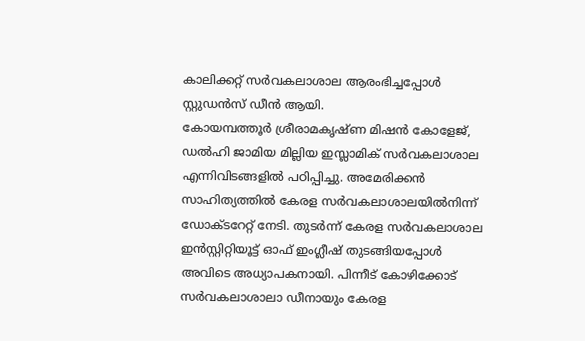കാലിക്കറ്റ് സര്‍വകലാശാല ആരംഭിച്ചപ്പോള്‍ സ്റ്റുഡന്‍സ് ഡീന്‍ ആയി.
കോയമ്പത്തൂര്‍ ശ്രീരാമകൃഷ്ണ മിഷന്‍ കോളേജ്, ഡല്‍ഹി ജാമിയ മില്ലിയ ഇസ്ലാമിക് സര്‍വകലാശാല എന്നിവിടങ്ങളില്‍ പഠിപ്പിച്ചു. അമേരിക്കന്‍ സാഹിത്യത്തില്‍ കേരള സര്‍വകലാശാലയില്‍നിന്ന് ഡോക്ടറേറ്റ് നേടി. തുടര്‍ന്ന് കേരള സര്‍വകലാശാല ഇന്‍സ്റ്റിറ്റിയൂട്ട് ഓഫ് ഇംഗ്ലീഷ് തുടങ്ങിയപ്പോള്‍ അവിടെ അധ്യാപകനായി. പിന്നീട് കോഴിക്കോട് സര്‍വകലാശാലാ ഡീനായും കേരള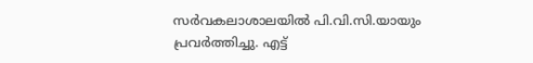സര്‍വകലാശാലയില്‍ പി.വി.സി.യായും പ്രവര്‍ത്തിച്ചു. എട്ട്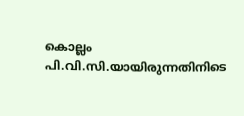കൊല്ലം പി.വി.സി.യായിരുന്നതിനിടെ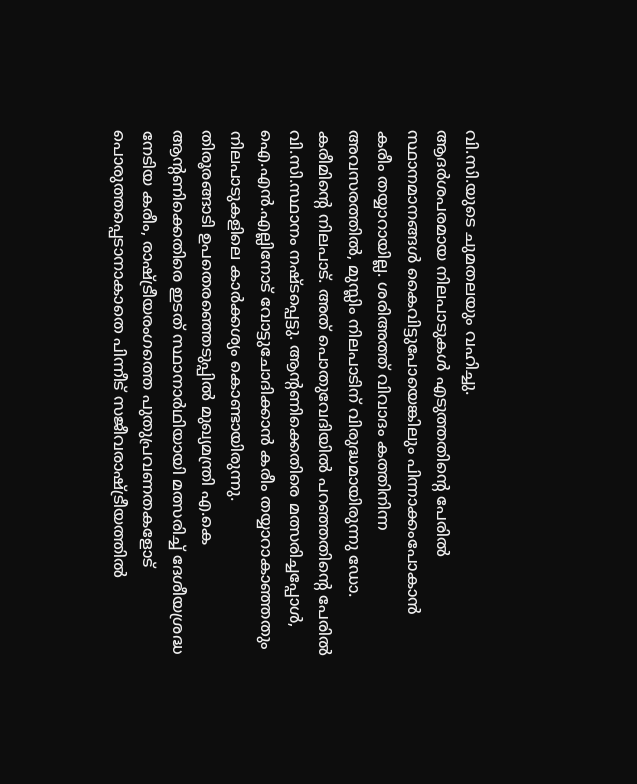വി.സി.യുടെ ചുമതലയും വഹിച്ചു.
ആദര്‍ശപരമായ നിലപാടുകള്‍ എടുത്തതിന്റെ പേരില്‍ സ്ഥാനമാനങ്ങള്‍ കൈവിട്ടുപോയെങ്കിലും പിന്നാക്കംപോകാന്‍ കരീം തയ്യാറായില്ല. ശരിഅത്ത് വിവാദം കത്തിനിന്ന അവസരത്തില്‍, മുസ്ലിം നിലപാടിന് വിരുദ്ധമായിരുന്നു ഡോ. കരീമിന്റെ നിലപാട്. അത് പൊതുവേദിയില്‍ പറഞ്ഞതിന്റെ പേരില്‍ വി.സി.സ്ഥാനം നഷ്ടപ്പെട്ടു. ആന്റണിക്കെതിരെ മത്സരിച്ചപ്പോള്‍, ഐ.എന്‍.എല്ലിനോട് വോട്ടുചോദിക്കാന്‍ കരീം തയ്യാറാകാഞ്ഞതും നിലപാടുകളിലെ കാര്‍ക്കശ്യം കൊണ്ടായിരുന്നു.
തിരൂരങ്ങാടി ഉപതെരഞ്ഞെടുപ്പില്‍ മുഖ്യമന്ത്രി എ.കെ ആന്റണിക്കെതിരെ ഇടത് സ്ഥാനാര്‍ഥിയായി മത്സരിച്ച് ദേശീയശ്രദ്ധ നേടിയ കരീം, രാഷ്ട്രീയരംഗത്തെ പുതുപ്രവണതകളോട് പൊരുത്തപ്പെടാനാകാതെ പിന്നീട് സജീവരാഷ്ട്രീയത്തില്‍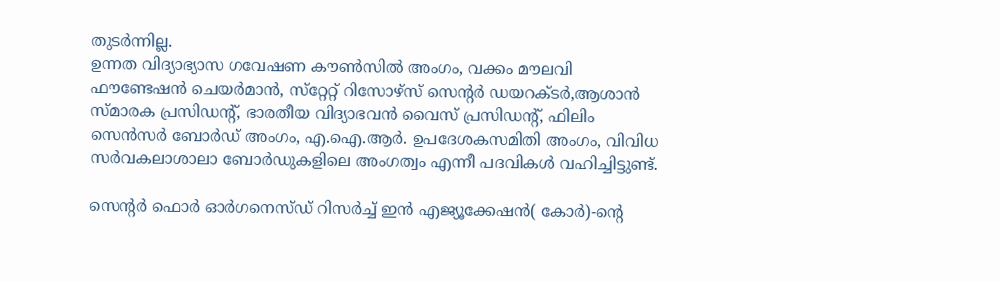തുടര്‍ന്നില്ല.
ഉന്നത വിദ്യാഭ്യാസ ഗവേഷണ കൗണ്‍സില്‍ അംഗം, വക്കം മൗലവി ഫൗണ്ടേഷന്‍ ചെയര്‍മാന്‍, സ്‌റ്റേറ്റ് റിസോഴ്‌സ് സെന്റര്‍ ഡയറക്ടര്‍,ആശാന്‍ സ്മാരക പ്രസിഡന്റ്, ഭാരതീയ വിദ്യാഭവന്‍ വൈസ് പ്രസിഡന്റ്, ഫിലിം സെന്‍സര്‍ ബോര്‍ഡ് അംഗം, എ.ഐ.ആര്‍. ഉപദേശകസമിതി അംഗം, വിവിധ സര്‍വകലാശാലാ ബോര്‍ഡുകളിലെ അംഗത്വം എന്നീ പദവികള്‍ വഹിച്ചിട്ടുണ്ട്.

സെന്റര്‍ ഫൊര്‍ ഓര്‍ഗനെസ്ഡ് റിസര്‍ച്ച് ഇന്‍ എജ്യൂക്കേഷന്‍( കോര്‍)-ന്റെ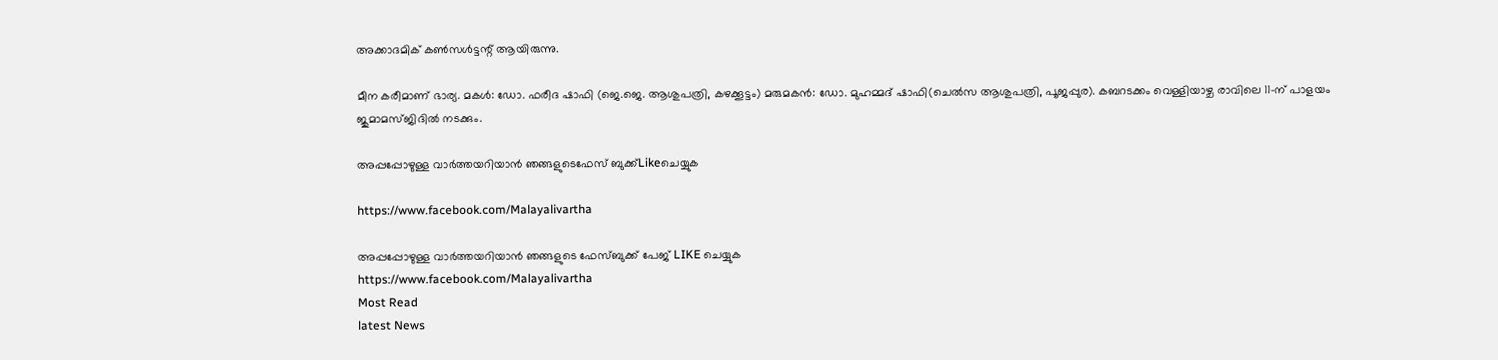അക്കാദമിക് കണ്‍സള്‍ട്ടന്റ് ആയിരുന്നു.

മീന കരീമാണ് ഭാര്യ. മകള്‍: ഡോ. ഫരീദ ഷാഫി (ജെ.ജെ. ആശുപത്രി, കഴക്കൂട്ടം) മരുമകന്‍: ഡോ. മുഹമ്മദ് ഷാഫി(ചെല്‍സ ആശുപത്രി, പൂജപ്പുര). കബറടക്കം വെള്ളിയാഴ്ച രാവിലെ 11-ന് പാളയം ജുമാമസ്ജിദില്‍ നടക്കും.

അപ്പപ്പോഴുള്ള വാര്‍ത്തയറിയാന്‍ ഞങ്ങളുടെഫേസ്‌ ബുക്ക്‌Likeചെയ്യുക

https://www.facebook.com/Malayalivartha

അപ്പപ്പോഴുള്ള വാര്‍ത്തയറിയാന്‍ ഞങ്ങളുടെ ഫേസ്‌ബുക്ക്‌ പേജ് LIKE ചെയ്യുക
https://www.facebook.com/Malayalivartha
Most Read
latest News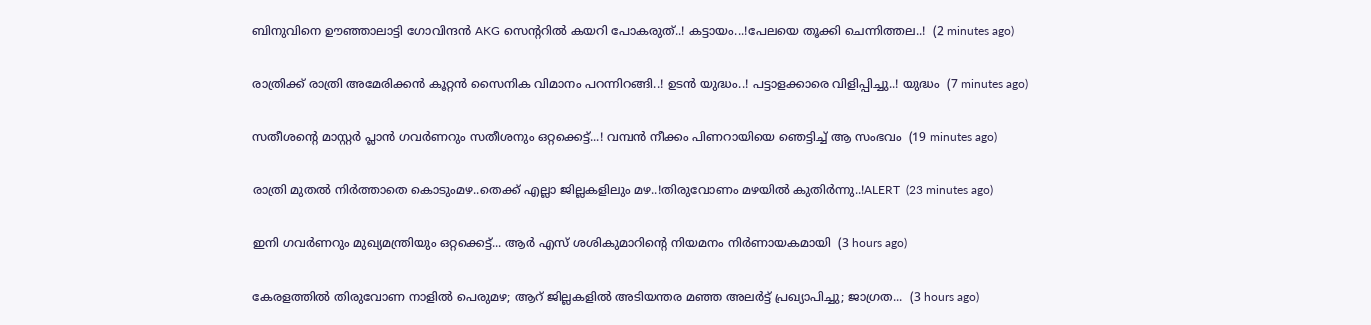ബിനുവിനെ ഊഞ്ഞാലാട്ടി ഗോവിന്ദൻ AKG സെന്ററിൽ കയറി പോകരുത്..! കട്ടായം...!പേലയെ തൂക്കി ചെന്നിത്തല..!  (2 minutes ago)

രാത്രിക്ക് രാത്രി അമേരിക്കൻ കൂറ്റൻ സൈനിക വിമാനം പറന്നിറങ്ങി..! ഉടൻ യുദ്ധം..! പട്ടാളക്കാരെ വിളിപ്പിച്ചു..! യുദ്ധം  (7 minutes ago)

സതീശന്റെ മാസ്റ്റർ പ്ലാൻ ഗവർണറും സതീശനും ഒറ്റക്കെട്ട്...! വമ്പൻ നീക്കം പിണറായിയെ ഞെട്ടിച്ച് ആ സംഭവം  (19 minutes ago)

രാത്രി മുതൽ നിർത്താതെ കൊടുംമഴ..തെക്ക് എല്ലാ ജില്ലകളിലും മഴ..!തിരുവോണം മഴയിൽ കുതിർന്നു..!ALERT  (23 minutes ago)

ഇനി ഗവർണറും മുഖ്യമന്ത്രിയും ഒറ്റക്കെട്ട്... ആർ എസ് ശശികുമാറിന്റെ നിയമനം നിർണായകമായി  (3 hours ago)

കേരളത്തിൽ തിരുവോണ നാളിൽ പെരുമഴ; ആറ് ജില്ലകളിൽ അടിയന്തര മഞ്ഞ അലർട്ട് പ്രഖ്യാപിച്ചു; ജാഗ്രത...  (3 hours ago)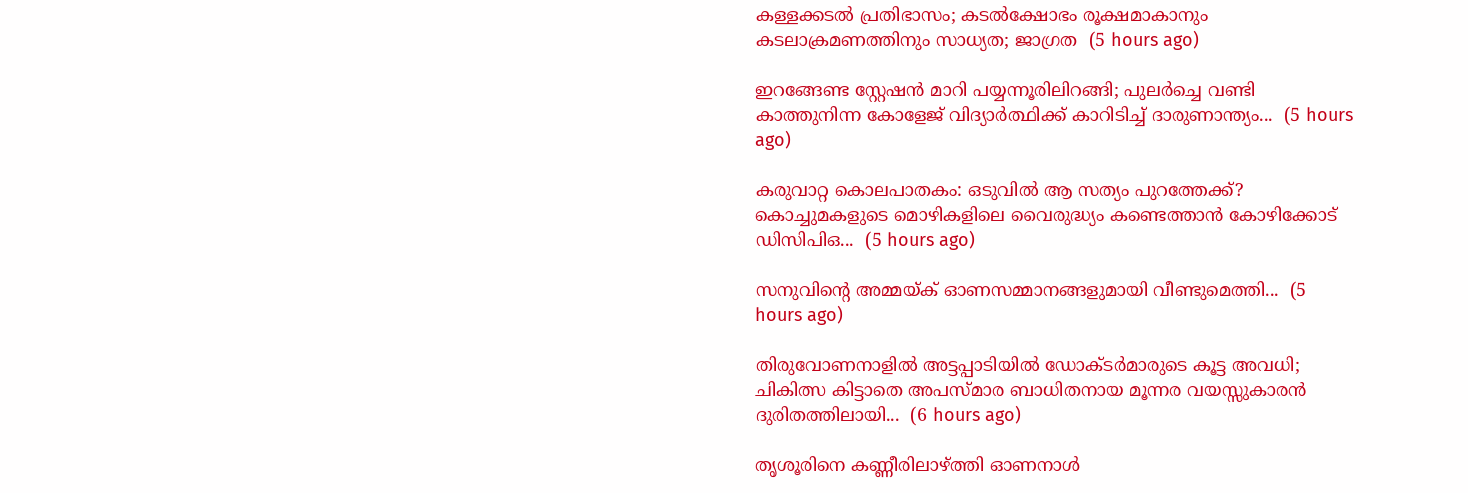കള്ളക്കടൽ പ്രതിഭാസം; കടൽക്ഷോഭം രൂക്ഷമാകാനും കടലാക്രമണത്തിനും സാധ്യത; ജാഗ്രത  (5 hours ago)

ഇറങ്ങേണ്ട സ്റ്റേഷൻ മാറി പയ്യന്നൂരിലിറങ്ങി; പുലർച്ചെ വണ്ടി കാത്തുനിന്ന കോളേജ് വിദ്യാർത്ഥിക്ക് കാറിടിച്ച് ദാരുണാന്ത്യം...  (5 hours ago)

കരുവാറ്റ കൊലപാതകം: ഒടുവിൽ ആ സത്യം പുറത്തേക്ക്? കൊച്ചുമകളുടെ മൊഴികളിലെ വൈരുദ്ധ്യം കണ്ടെത്താൻ കോഴിക്കോട് ഡിസിപിഒ...  (5 hours ago)

സനുവിന്റെ അമ്മയ്ക് ഓണസമ്മാനങ്ങളുമായി വീണ്ടുമെത്തി...  (5 hours ago)

തിരുവോണനാളിൽ അട്ടപ്പാടിയിൽ ഡോക്ടർമാരുടെ കൂട്ട അവധി; ചികിത്സ കിട്ടാതെ അപസ്മാര ബാധിതനായ മൂന്നര വയസ്സുകാരൻ ദുരിതത്തിലായി...  (6 hours ago)

തൃശൂരിനെ കണ്ണീരിലാഴ്ത്തി ഓണനാൾ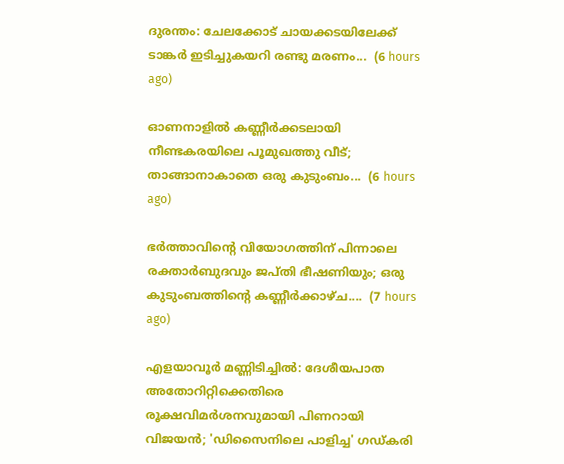ദുരന്തം: ചേലക്കോട് ചായക്കടയിലേക്ക് ടാങ്കർ ഇടിച്ചുകയറി രണ്ടു മരണം...  (6 hours ago)

ഓണനാളിൽ കണ്ണീർക്കടലായി നീണ്ടകരയിലെ പൂമുഖത്തു വീട്; താങ്ങാനാകാതെ ഒരു കുടുംബം...  (6 hours ago)

ഭർത്താവിന്റെ വിയോഗത്തിന് പിന്നാലെ രക്താർബുദവും ജപ്തി ഭീഷണിയും; ഒരു കുടുംബത്തിന്റെ കണ്ണീർക്കാഴ്ച....  (7 hours ago)

എളയാവൂർ മണ്ണിടിച്ചിൽ: ദേശീയപാത അതോറിറ്റിക്കെതിരെ രൂക്ഷവിമർശനവുമായി പിണറായി വിജയൻ; 'ഡിസൈനിലെ പാളിച്ച' ഗഡ്കരി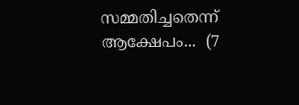സമ്മതിച്ചതെന്ന് ആക്ഷേപം...  (7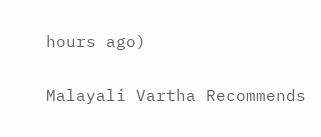hours ago)

Malayali Vartha Recommends